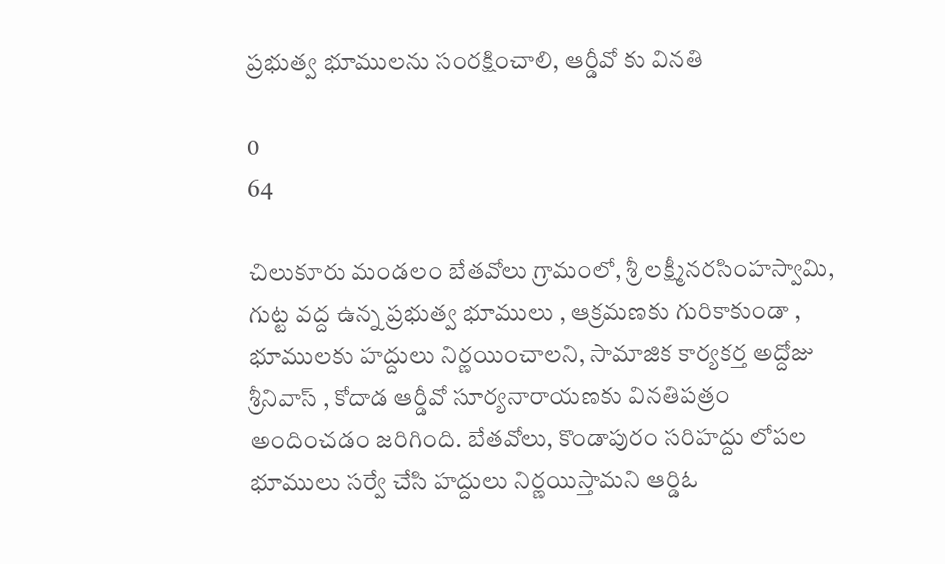ప్రభుత్వ భూములను సంరక్షించాలి, ఆర్డీవో కు వినతి

0
64

చిలుకూరు మండలం బేతవోలు గ్రామంలో, శ్రీ లక్ష్మీనరసింహస్వామి, గుట్ట వద్ద ఉన్న ప్రభుత్వ భూములు , ఆక్రమణకు గురికాకుండా , భూములకు హద్దులు నిర్ణయించాలని, సామాజిక కార్యకర్త అద్దోజు శ్రీనివాస్ , కోదాడ ఆర్డీవో సూర్యనారాయణకు వినతిపత్రం అందించడం జరిగింది. బేతవోలు, కొండాపురం సరిహద్దు లోపల భూములు సర్వే చేసి హద్దులు నిర్ణయిస్తామని ఆర్డిఓ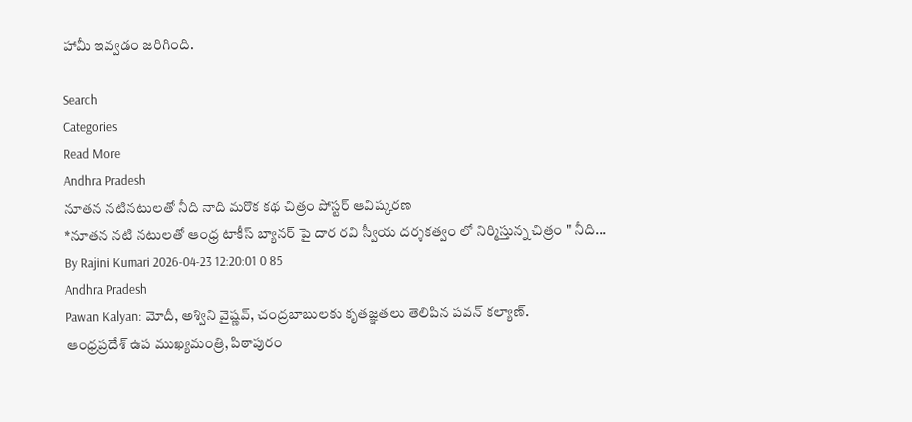హామీ ఇవ్వడం జరిగింది.

Search
Categories
Read More
Andhra Pradesh
నూతన నటినటులతో నీది నాది మరొక కథ చిత్రం పోస్టర్ ఆవిష్కరణ
*నూతన నటి నటులతో ఆంధ్ర టాకీస్ బ్యానర్ పై దార రవి స్వీయ దర్శకత్వం లో నిర్మిస్తున్న చిత్రం " నీది...
By Rajini Kumari 2026-04-23 12:20:01 0 85
Andhra Pradesh
Pawan Kalyan: మోదీ, అశ్విని వైష్ణవ్, చంద్రబాబులకు కృతజ్ఞతలు తెలిపిన పవన్ కల్యాణ్.
ఆంధ్రప్రదేశ్ ఉప ముఖ్యమంత్రి, పిఠాపురం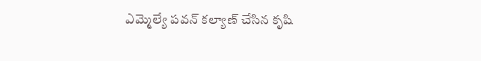ఎమ్మెల్యే పవన్ కల్యాణ్ చేసిన కృషి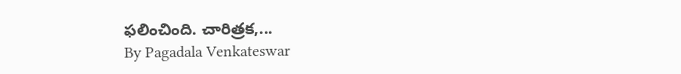ఫలించింది. చారిత్రక,...
By Pagadala Venkateswar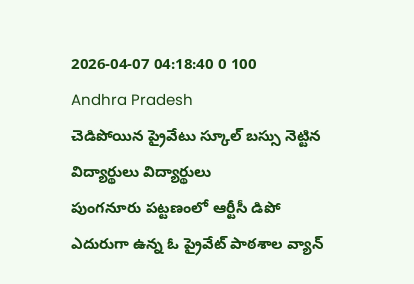2026-04-07 04:18:40 0 100
Andhra Pradesh
చెడిపోయిన ప్రైవేటు స్కూల్ బస్సు నెట్టిన విద్యార్థులు విద్యార్థులు
పుంగనూరు పట్టణంలో ఆర్టీసీ డిపో ఎదురుగా ఉన్న ఓ ప్రైవేట్ పాఠశాల వ్యాన్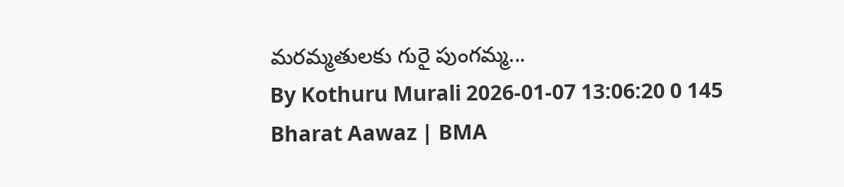మరమ్మతులకు గురై పుంగమ్మ...
By Kothuru Murali 2026-01-07 13:06:20 0 145
Bharat Aawaz | BMA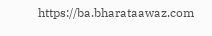https://ba.bharataawaz.com